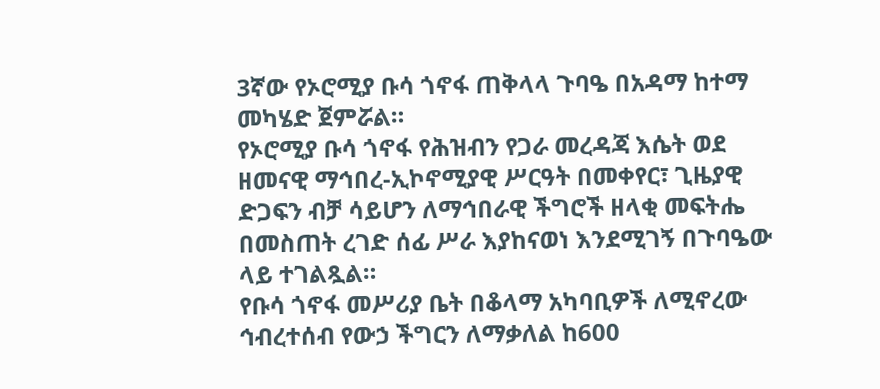3ኛው የኦሮሚያ ቡሳ ጎኖፋ ጠቅላላ ጉባዔ በአዳማ ከተማ መካሄድ ጀምሯል።
የኦሮሚያ ቡሳ ጎኖፋ የሕዝብን የጋራ መረዳጃ እሴት ወደ ዘመናዊ ማኅበረ-ኢኮኖሚያዊ ሥርዓት በመቀየር፣ ጊዜያዊ ድጋፍን ብቻ ሳይሆን ለማኅበራዊ ችግሮች ዘላቂ መፍትሔ በመስጠት ረገድ ሰፊ ሥራ እያከናወነ እንደሚገኝ በጉባዔው ላይ ተገልጿል።
የቡሳ ጎኖፋ መሥሪያ ቤት በቆላማ አካባቢዎች ለሚኖረው ኅብረተሰብ የውኃ ችግርን ለማቃለል ከ600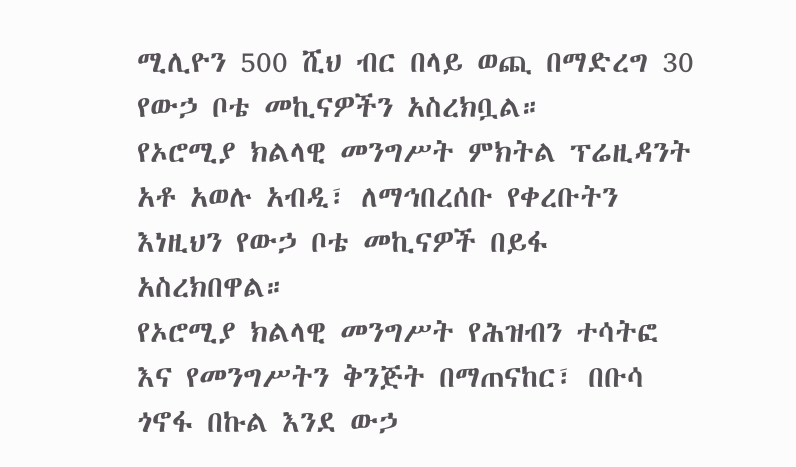ሚሊዮን 500 ሺህ ብር በላይ ወጪ በማድረግ 30 የውኃ ቦቴ መኪናዎችን አስረክቧል።
የኦሮሚያ ክልላዊ መንግሥት ምክትል ፕሬዚዳንት አቶ አወሉ አብዲ፣ ለማኅበረሰቡ የቀረቡትን እነዚህን የውኃ ቦቴ መኪናዎች በይፋ አስረክበዋል።
የኦሮሚያ ክልላዊ መንግሥት የሕዝብን ተሳትፎ እና የመንግሥትን ቅንጅት በማጠናከር፣ በቡሳ ጎኖፋ በኩል እንደ ውኃ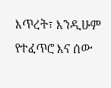እጥረት፣ እንዲሁም የተፈጥሮ እና ሰው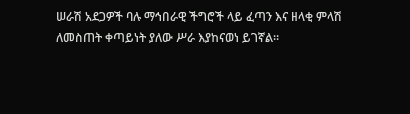ሠራሽ አደጋዎች ባሉ ማኅበራዊ ችግሮች ላይ ፈጣን እና ዘላቂ ምላሽ ለመስጠት ቀጣይነት ያለው ሥራ እያከናወነ ይገኛል።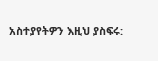አስተያየትዎን እዚህ ያስፍሩ: